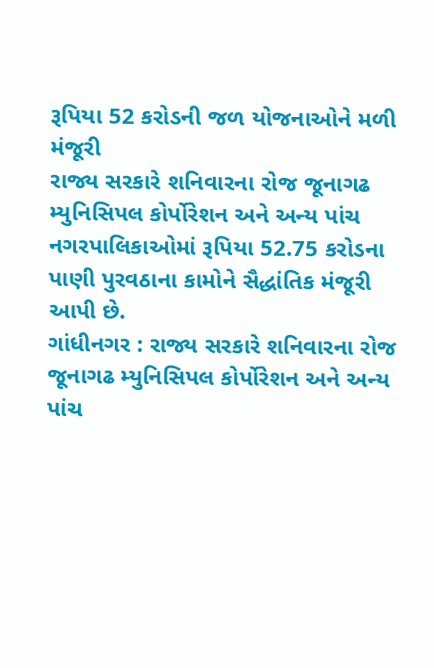રૂપિયા 52 કરોડની જળ યોજનાઓને મળી મંજૂરી
રાજ્ય સરકારે શનિવારના રોજ જૂનાગઢ મ્યુનિસિપલ કોર્પોરેશન અને અન્ય પાંચ નગરપાલિકાઓમાં રૂપિયા 52.75 કરોડના પાણી પુરવઠાના કામોને સૈદ્ધાંતિક મંજૂરી આપી છે.
ગાંધીનગર : રાજ્ય સરકારે શનિવારના રોજ જૂનાગઢ મ્યુનિસિપલ કોર્પોરેશન અને અન્ય પાંચ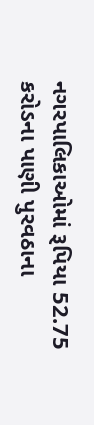નગરપાલિકાઓમાં રૂપિયા 52.75 કરોડના પાણી પુરવઠાના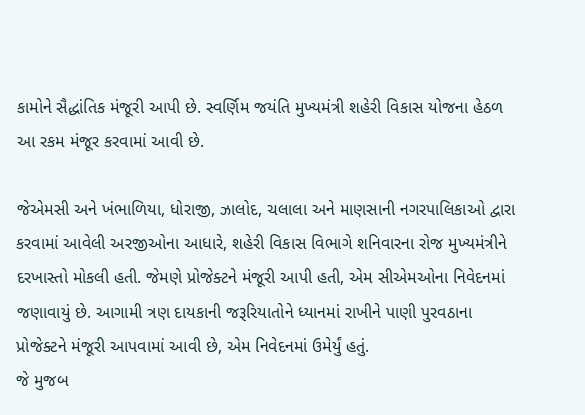કામોને સૈદ્ધાંતિક મંજૂરી આપી છે. સ્વર્ણિમ જયંતિ મુખ્યમંત્રી શહેરી વિકાસ યોજના હેઠળ આ રકમ મંજૂર કરવામાં આવી છે.

જેએમસી અને ખંભાળિયા, ધોરાજી, ઝાલોદ, ચલાલા અને માણસાની નગરપાલિકાઓ દ્વારા કરવામાં આવેલી અરજીઓના આધારે, શહેરી વિકાસ વિભાગે શનિવારના રોજ મુખ્યમંત્રીને દરખાસ્તો મોકલી હતી. જેમણે પ્રોજેક્ટને મંજૂરી આપી હતી, એમ સીએમઓના નિવેદનમાં જણાવાયું છે. આગામી ત્રણ દાયકાની જરૂરિયાતોને ધ્યાનમાં રાખીને પાણી પુરવઠાના પ્રોજેક્ટને મંજૂરી આપવામાં આવી છે, એમ નિવેદનમાં ઉમેર્યું હતું.
જે મુજબ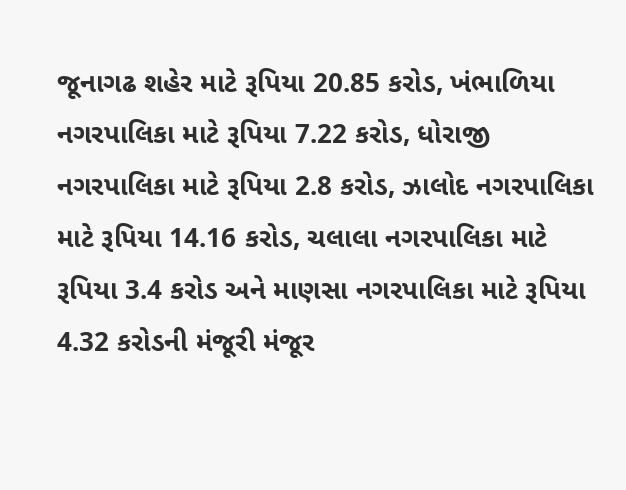જૂનાગઢ શહેર માટે રૂપિયા 20.85 કરોડ, ખંભાળિયા નગરપાલિકા માટે રૂપિયા 7.22 કરોડ, ધોરાજી નગરપાલિકા માટે રૂપિયા 2.8 કરોડ, ઝાલોદ નગરપાલિકા માટે રૂપિયા 14.16 કરોડ, ચલાલા નગરપાલિકા માટે રૂપિયા 3.4 કરોડ અને માણસા નગરપાલિકા માટે રૂપિયા 4.32 કરોડની મંજૂરી મંજૂર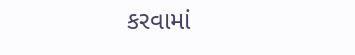કરવામાં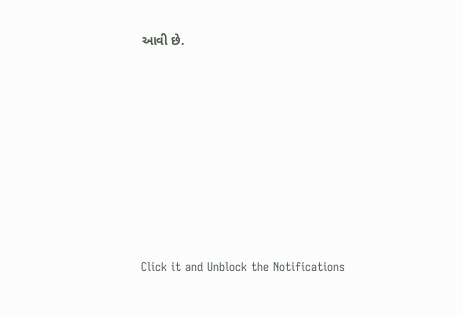આવી છે.












Click it and Unblock the Notifications